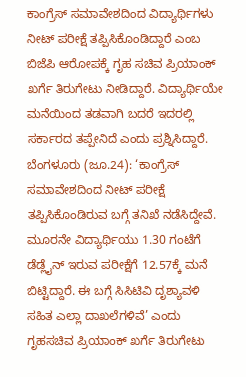ಕಾಂಗ್ರೆಸ್ ಸಮಾವೇಶದಿಂದ ವಿದ್ಯಾರ್ಥಿಗಳು ನೀಟ್ ಪರೀಕ್ಷೆ ತಪ್ಪಿಸಿಕೊಂಡಿದ್ದಾರೆ ಎಂಬ ಬಿಜೆಪಿ ಆರೋಪಕ್ಕೆ ಗೃಹ ಸಚಿವ ಪ್ರಿಯಾಂಕ್ ಖರ್ಗೆ ತಿರುಗೇಟು ನೀಡಿದ್ದಾರೆ. ವಿದ್ಯಾರ್ಥಿಯೇ ಮನೆಯಿಂದ ತಡವಾಗಿ ಬದರೆ ಇದರಲ್ಲಿ ಸರ್ಕಾರದ ತಪ್ಪೇನಿದೆ ಎಂದು ಪ್ರಶ್ನಿಸಿದ್ದಾರೆ.
ಬೆಂಗಳೂರು (ಜೂ.24): ‘ಕಾಂಗ್ರೆಸ್ ಸಮಾವೇಶದಿಂದ ನೀಟ್ ಪರೀಕ್ಷೆ ತಪ್ಪಿಸಿಕೊಂಡಿರುವ ಬಗ್ಗೆ ತನಿಖೆ ನಡೆಸಿದ್ದೇವೆ. ಮೂರನೇ ವಿದ್ಯಾರ್ಥಿಯು 1.30 ಗಂಟೆಗೆ ಡೆಡ್ಲೈನ್ ಇರುವ ಪರೀಕ್ಷೆಗೆ 12.57ಕ್ಕೆ ಮನೆ ಬಿಟ್ಟಿದ್ದಾರೆ. ಈ ಬಗ್ಗೆ ಸಿಸಿಟಿವಿ ದೃಶ್ಯಾವಳಿ ಸಹಿತ ಎಲ್ಲಾ ದಾಖಲೆಗಳಿವೆ’ ಎಂದು ಗೃಹಸಚಿವ ಪ್ರಿಯಾಂಕ್ ಖರ್ಗೆ ತಿರುಗೇಟು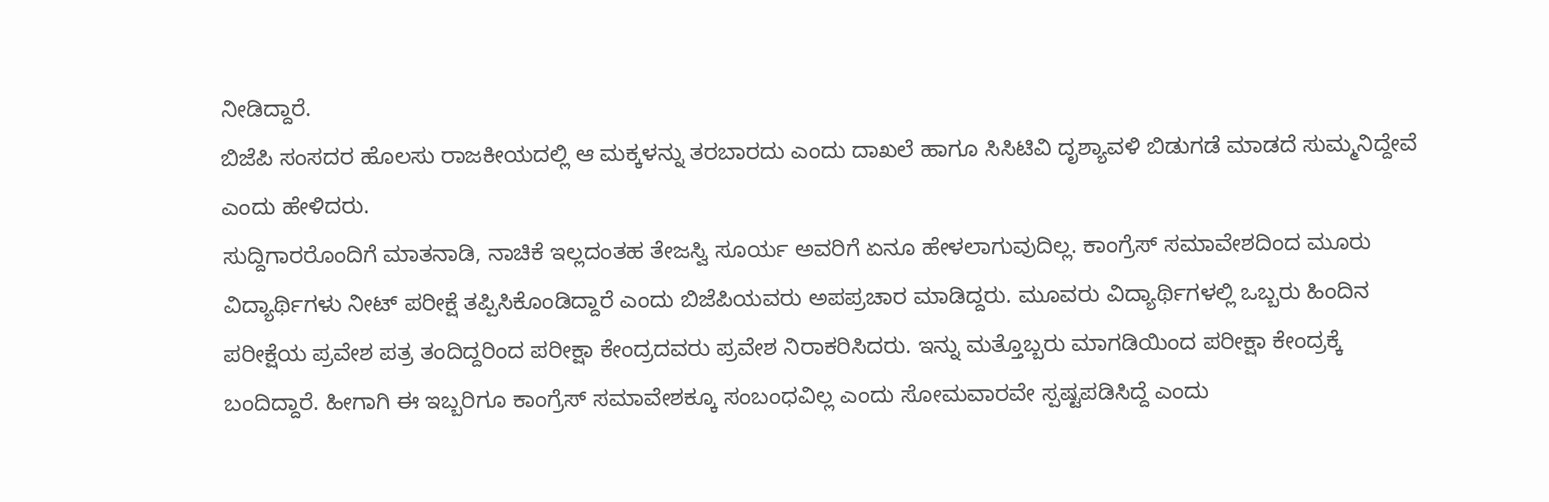ನೀಡಿದ್ದಾರೆ.
ಬಿಜೆಪಿ ಸಂಸದರ ಹೊಲಸು ರಾಜಕೀಯದಲ್ಲಿ ಆ ಮಕ್ಕಳನ್ನು ತರಬಾರದು ಎಂದು ದಾಖಲೆ ಹಾಗೂ ಸಿಸಿಟಿವಿ ದೃಶ್ಯಾವಳಿ ಬಿಡುಗಡೆ ಮಾಡದೆ ಸುಮ್ಮನಿದ್ದೇವೆ ಎಂದು ಹೇಳಿದರು.
ಸುದ್ದಿಗಾರರೊಂದಿಗೆ ಮಾತನಾಡಿ, ನಾಚಿಕೆ ಇಲ್ಲದಂತಹ ತೇಜಸ್ವಿ ಸೂರ್ಯ ಅವರಿಗೆ ಏನೂ ಹೇಳಲಾಗುವುದಿಲ್ಲ. ಕಾಂಗ್ರೆಸ್ ಸಮಾವೇಶದಿಂದ ಮೂರು ವಿದ್ಯಾರ್ಥಿಗಳು ನೀಟ್ ಪರೀಕ್ಷೆ ತಪ್ಪಿಸಿಕೊಂಡಿದ್ದಾರೆ ಎಂದು ಬಿಜೆಪಿಯವರು ಅಪಪ್ರಚಾರ ಮಾಡಿದ್ದರು. ಮೂವರು ವಿದ್ಯಾರ್ಥಿಗಳಲ್ಲಿ ಒಬ್ಬರು ಹಿಂದಿನ ಪರೀಕ್ಷೆಯ ಪ್ರವೇಶ ಪತ್ರ ತಂದಿದ್ದರಿಂದ ಪರೀಕ್ಷಾ ಕೇಂದ್ರದವರು ಪ್ರವೇಶ ನಿರಾಕರಿಸಿದರು. ಇನ್ನು ಮತ್ತೊಬ್ಬರು ಮಾಗಡಿಯಿಂದ ಪರೀಕ್ಷಾ ಕೇಂದ್ರಕ್ಕೆ ಬಂದಿದ್ದಾರೆ. ಹೀಗಾಗಿ ಈ ಇಬ್ಬರಿಗೂ ಕಾಂಗ್ರೆಸ್ ಸಮಾವೇಶಕ್ಕೂ ಸಂಬಂಧವಿಲ್ಲ ಎಂದು ಸೋಮವಾರವೇ ಸ್ಪಷ್ಟಪಡಿಸಿದ್ದೆ ಎಂದು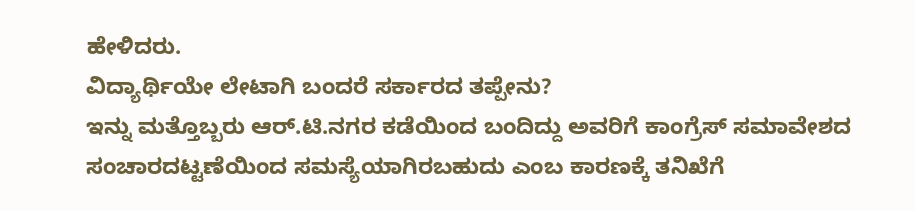ಹೇಳಿದರು.
ವಿದ್ಯಾರ್ಥಿಯೇ ಲೇಟಾಗಿ ಬಂದರೆ ಸರ್ಕಾರದ ತಪ್ಪೇನು?
ಇನ್ನು ಮತ್ತೊಬ್ಬರು ಆರ್.ಟಿ.ನಗರ ಕಡೆಯಿಂದ ಬಂದಿದ್ದು ಅವರಿಗೆ ಕಾಂಗ್ರೆಸ್ ಸಮಾವೇಶದ ಸಂಚಾರದಟ್ಟಣೆಯಿಂದ ಸಮಸ್ಯೆಯಾಗಿರಬಹುದು ಎಂಬ ಕಾರಣಕ್ಕೆ ತನಿಖೆಗೆ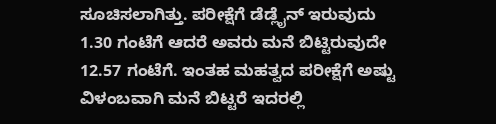ಸೂಚಿಸಲಾಗಿತ್ತು. ಪರೀಕ್ಷೆಗೆ ಡೆಡ್ಲೈನ್ ಇರುವುದು 1.30 ಗಂಟೆಗೆ ಆದರೆ ಅವರು ಮನೆ ಬಿಟ್ಟಿರುವುದೇ 12.57 ಗಂಟೆಗೆ. ಇಂತಹ ಮಹತ್ವದ ಪರೀಕ್ಷೆಗೆ ಅಷ್ಟು ವಿಳಂಬವಾಗಿ ಮನೆ ಬಿಟ್ಟರೆ ಇದರಲ್ಲಿ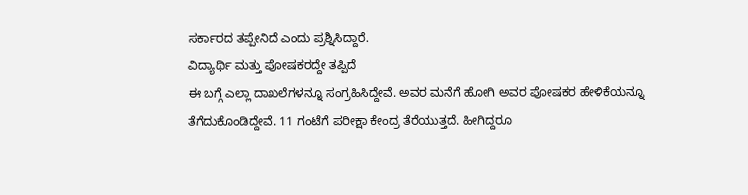ಸರ್ಕಾರದ ತಪ್ಪೇನಿದೆ ಎಂದು ಪ್ರಶ್ನಿಸಿದ್ದಾರೆ.
ವಿದ್ಯಾರ್ಥಿ ಮತ್ತು ಪೋಷಕರದ್ದೇ ತಪ್ಪಿದೆ
ಈ ಬಗ್ಗೆ ಎಲ್ಲಾ ದಾಖಲೆಗಳನ್ನೂ ಸಂಗ್ರಹಿಸಿದ್ದೇವೆ. ಅವರ ಮನೆಗೆ ಹೋಗಿ ಅವರ ಪೋಷಕರ ಹೇಳಿಕೆಯನ್ನೂ ತೆಗೆದುಕೊಂಡಿದ್ದೇವೆ. 11 ಗಂಟೆಗೆ ಪರೀಕ್ಷಾ ಕೇಂದ್ರ ತೆರೆಯುತ್ತದೆ. ಹೀಗಿದ್ದರೂ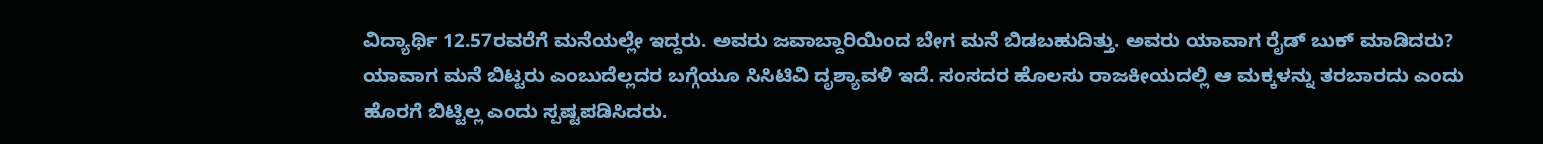ವಿದ್ಯಾರ್ಥಿ 12.57ರವರೆಗೆ ಮನೆಯಲ್ಲೇ ಇದ್ದರು. ಅವರು ಜವಾಬ್ದಾರಿಯಿಂದ ಬೇಗ ಮನೆ ಬಿಡಬಹುದಿತ್ತು. ಅವರು ಯಾವಾಗ ರೈಡ್ ಬುಕ್ ಮಾಡಿದರು? ಯಾವಾಗ ಮನೆ ಬಿಟ್ಟರು ಎಂಬುದೆಲ್ಲದರ ಬಗ್ಗೆಯೂ ಸಿಸಿಟಿವಿ ದೃಶ್ಯಾವಳಿ ಇದೆ. ಸಂಸದರ ಹೊಲಸು ರಾಜಕೀಯದಲ್ಲಿ ಆ ಮಕ್ಕಳನ್ನು ತರಬಾರದು ಎಂದು ಹೊರಗೆ ಬಿಟ್ಟಿಲ್ಲ ಎಂದು ಸ್ಪಷ್ಟಪಡಿಸಿದರು.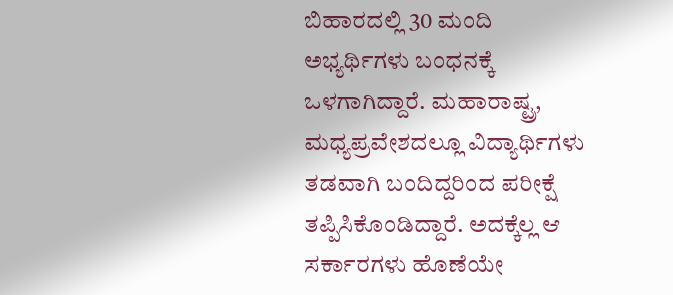ಬಿಹಾರದಲ್ಲಿ 30 ಮಂದಿ ಅಭ್ಯರ್ಥಿಗಳು ಬಂಧನಕ್ಕೆ ಒಳಗಾಗಿದ್ದಾರೆ. ಮಹಾರಾಷ್ಟ್ರ, ಮಧ್ಯಪ್ರವೇಶದಲ್ಲೂ ವಿದ್ಯಾರ್ಥಿಗಳು ತಡವಾಗಿ ಬಂದಿದ್ದರಿಂದ ಪರೀಕ್ಷೆ ತಪ್ಪಿಸಿಕೊಂಡಿದ್ದಾರೆ. ಅದಕ್ಕೆಲ್ಲ ಆ ಸರ್ಕಾರಗಳು ಹೊಣೆಯೇ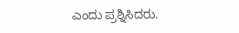ಎಂದು ಪ್ರಶ್ನಿಸಿದರು.